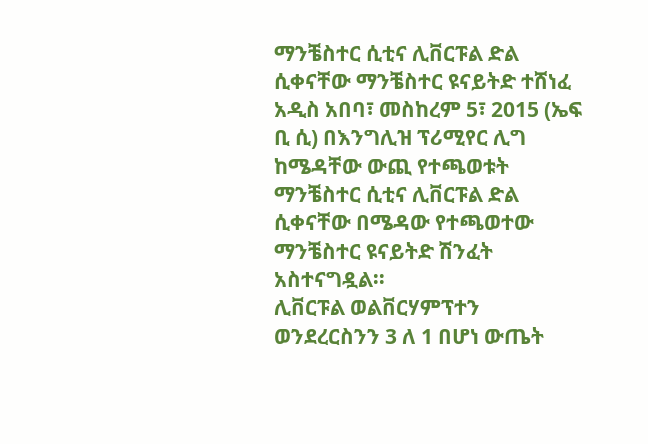ማንቼስተር ሲቲና ሊቨርፑል ድል ሲቀናቸው ማንቼስተር ዩናይትድ ተሸነፈ
አዲስ አበባ፣ መስከረም 5፣ 2015 (ኤፍ ቢ ሲ) በእንግሊዝ ፕሪሚየር ሊግ ከሜዳቸው ውጪ የተጫወቱት ማንቼስተር ሲቲና ሊቨርፑል ድል ሲቀናቸው በሜዳው የተጫወተው ማንቼስተር ዩናይትድ ሽንፈት አስተናግዷል፡፡
ሊቨርፑል ወልቨርሃምፕተን ወንደረርስንን 3 ለ 1 በሆነ ውጤት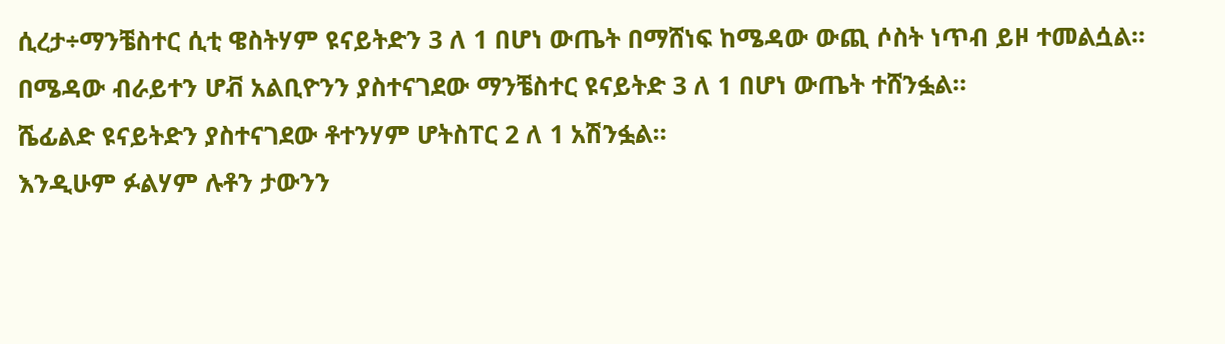ሲረታ÷ማንቼስተር ሲቲ ዌስትሃም ዩናይትድን 3 ለ 1 በሆነ ውጤት በማሸነፍ ከሜዳው ውጪ ሶስት ነጥብ ይዞ ተመልሷል፡፡
በሜዳው ብራይተን ሆቭ አልቢዮንን ያስተናገደው ማንቼስተር ዩናይትድ 3 ለ 1 በሆነ ውጤት ተሸንፏል።
ሼፊልድ ዩናይትድን ያስተናገደው ቶተንሃም ሆትስፐር 2 ለ 1 አሽንፏል።
እንዲሁም ፉልሃም ሉቶን ታውንን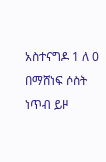አስተናግዶ 1 ለ 0 በማሸነፍ ሶስት ነጥብ ይዞ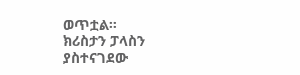ወጥቷል።
ክሪስታን ፓላስን ያስተናገደው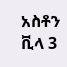አስቶን ቪላ 3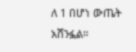ለ 1 በሆነ ውጤት አሸንፏል።